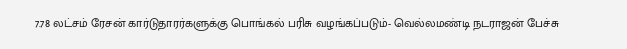7.78 லட்சம் ரேசன் கார்டுதாரர்களுக்கு பொங்கல் பரிசு வழங்கப்படும்- வெல்லமண்டி நடராஜன் பேச்சு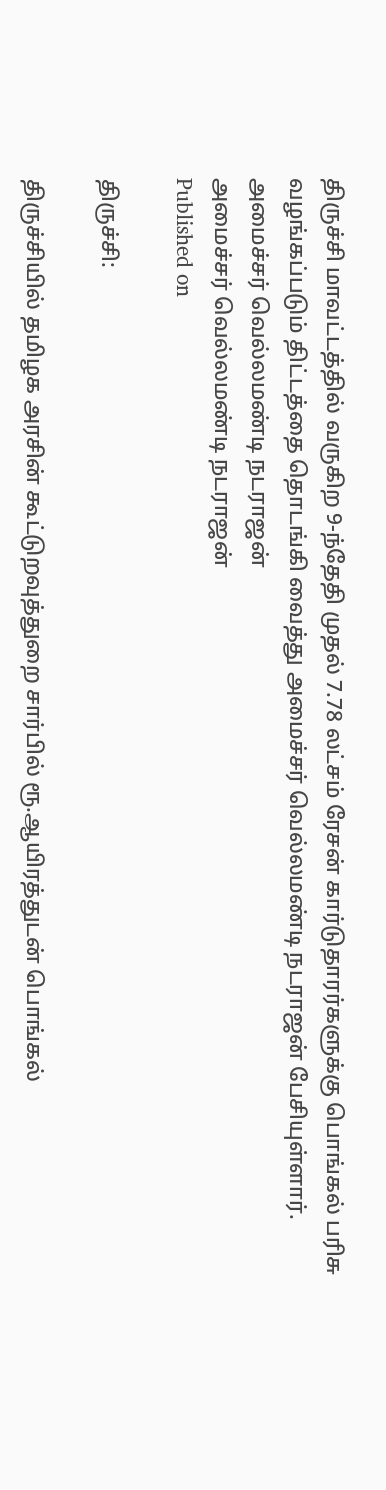திருச்சி மாவட்டத்தில் வருகிற 9-ந்தேதி முதல் 7.78 லட்சம் ரேசன் கார்டுதாரர்களுக்கு பொங்கல் பரிசு வழங்கப்படும் திட்டத்தை தொடங்கி வைத்து அமைச்சர் வெல்லமண்டி நடராஜன் பேசியுள்ளார்.
அமைச்சர் வெல்லமண்டி நடராஜன்
அமைச்சர் வெல்லமண்டி நடராஜன்
Published on

திருச்சி:

திருச்சியில் தமிழக அரசின் கூட்டுறவுத்துறை சார்பில் ரூ.ஆயிரத்துடன் பொங்கல்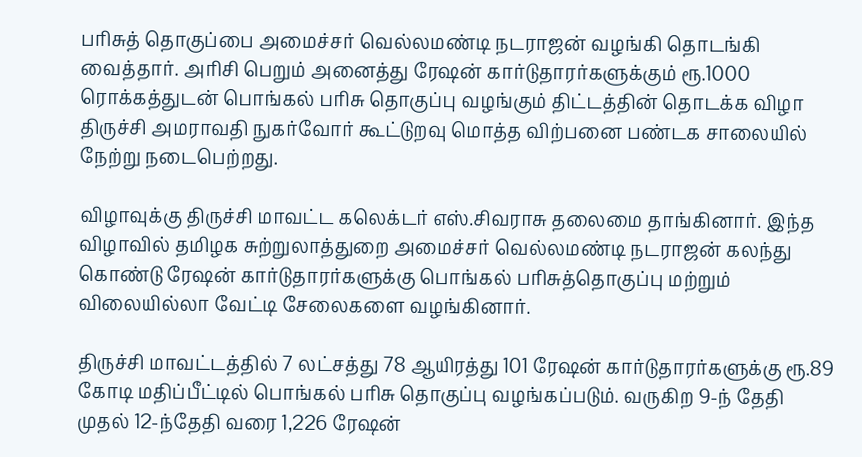பரிசுத் தொகுப்பை அமைச்சர் வெல்லமண்டி நடராஜன் வழங்கி தொடங்கி வைத்தார். அரிசி பெறும் அனைத்து ரே‌ஷன் கார்டுதாரர்களுக்கும் ரூ.1000 ரொக்கத்துடன் பொங்கல் பரிசு தொகுப்பு வழங்கும் திட்டத்தின் தொடக்க விழா திருச்சி அமராவதி நுகர்வோர் கூட்டுறவு மொத்த விற்பனை பண்டக சாலையில் நேற்று நடைபெற்றது.

விழாவுக்கு திருச்சி மாவட்ட கலெக்டர் எஸ்.சிவராசு தலைமை தாங்கினார். இந்த விழாவில் தமிழக சுற்றுலாத்துறை அமைச்சர் வெல்லமண்டி நடராஜன் கலந்து கொண்டு ரே‌ஷன் கார்டுதாரர்களுக்கு பொங்கல் பரிசுத்தொகுப்பு மற்றும் விலையில்லா வேட்டி சேலைகளை வழங்கினார்.

திருச்சி மாவட்டத்தில் 7 லட்சத்து 78 ஆயிரத்து 101 ரே‌ஷன் கார்டுதாரர்களுக்கு ரூ.89 கோடி மதிப்பீட்டில் பொங்கல் பரிசு தொகுப்பு வழங்கப்படும். வருகிற 9-ந் தேதி முதல் 12-ந்தேதி வரை 1,226 ரே‌ஷன்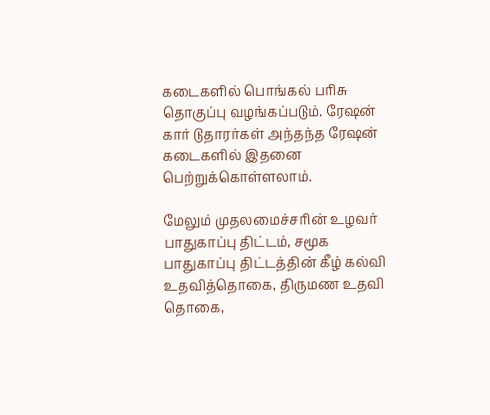கடைகளில் பொங்கல் பரிசு தொகுப்பு வழங்கப்படும். ரே‌ஷன் கார் டுதாரர்கள் அந்தந்த ரே‌ஷன் கடைகளில் இதனை பெற்றுக்கொள்ளலாம்.

மேலும் முதலமைச்சரின் உழவர் பாதுகாப்பு திட்டம், சமூக பாதுகாப்பு திட்டத்தின் கீழ் கல்வி உதவித்தொகை, திருமண உதவி தொகை,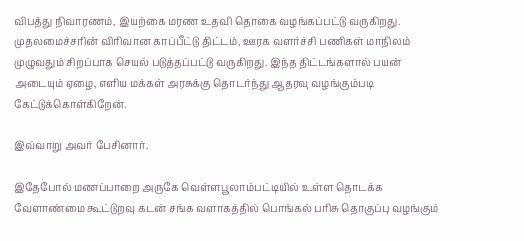விபத்து நிவாரணம், இயற்கை மரண உதவி தொகை வழங்கப்பட்டு வருகிறது. முதலமைச்சரின் விரிவான காப்பீட்டு திட்டம், ஊரக வளர்ச்சி பணிகள் மாநிலம் முழுவதும் சிறப்பாக செயல் படுத்தப்பட்டு வருகிறது. இந்த திட்டங்களால் பயன் அடையும் ஏழை, எளிய மக்கள் அரசுக்கு தொடர்ந்து ஆதரவு வழங்கும்படி கேட்டுக்கொள்கிறேன்.

இவ்வாறு அவர் பேசினார்.

இதேபோல் மணப்பாறை அருகே வெள்ளபூலாம்பட்டியில் உள்ள தொடக்க வேளாண்மை கூட்டுறவு கடன் சங்க வளாகத்தில் பொங்கல் பரிசு தொகுப்பு வழங்கும்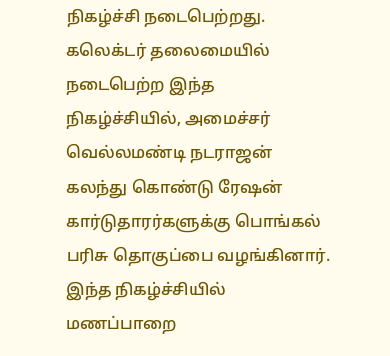நிகழ்ச்சி நடைபெற்றது. கலெக்டர் தலைமையில் நடைபெற்ற இந்த நிகழ்ச்சியில், அமைச்சர் வெல்லமண்டி நடராஜன் கலந்து கொண்டு ரே‌ஷன் கார்டுதாரர்களுக்கு பொங்கல் பரிசு தொகுப்பை வழங்கினார். இந்த நிகழ்ச்சியில் மணப்பாறை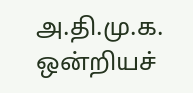அ.தி.மு.க. ஒன்றியச்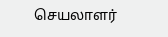செயலாளர்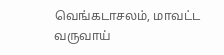வெங்கடாசலம், மாவட்ட வருவாய்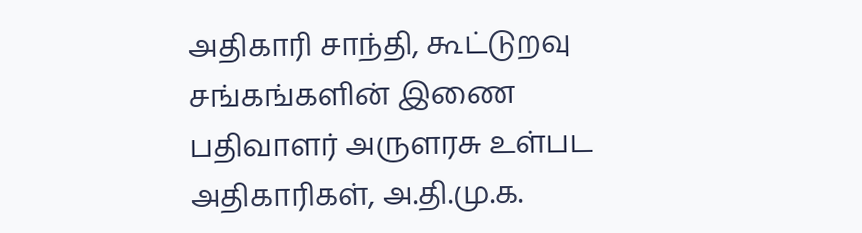அதிகாரி சாந்தி, கூட்டுறவு சங்கங்களின் இணை பதிவாளர் அருளரசு உள்பட அதிகாரிகள், அ.தி.மு.க.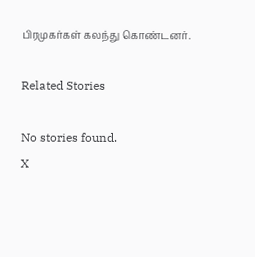பிரமுகர்கள் கலந்து கொண்டனர்.

Related Stories

No stories found.
X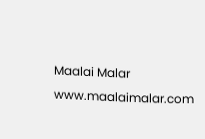Maalai Malar
www.maalaimalar.com